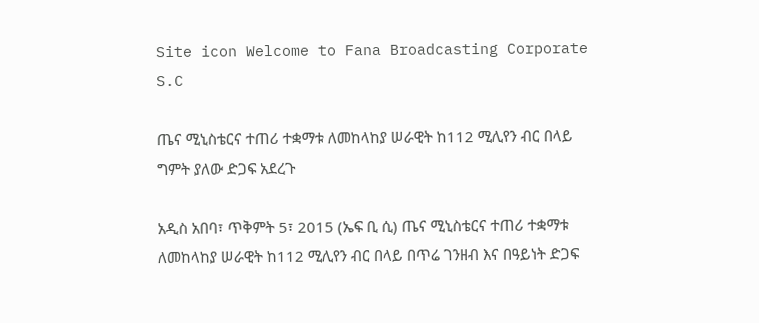Site icon Welcome to Fana Broadcasting Corporate S.C

ጤና ሚኒስቴርና ተጠሪ ተቋማቱ ለመከላከያ ሠራዊት ከ112 ሚሊየን ብር በላይ ግምት ያለው ድጋፍ አደረጉ

አዲስ አበባ፣ ጥቅምት 5፣ 2015 (ኤፍ ቢ ሲ) ጤና ሚኒስቴርና ተጠሪ ተቋማቱ ለመከላከያ ሠራዊት ከ112 ሚሊየን ብር በላይ በጥሬ ገንዘብ እና በዓይነት ድጋፍ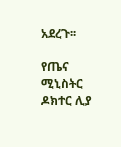አደረጉ፡፡

የጤና ሚኒስትር ዶክተር ሊያ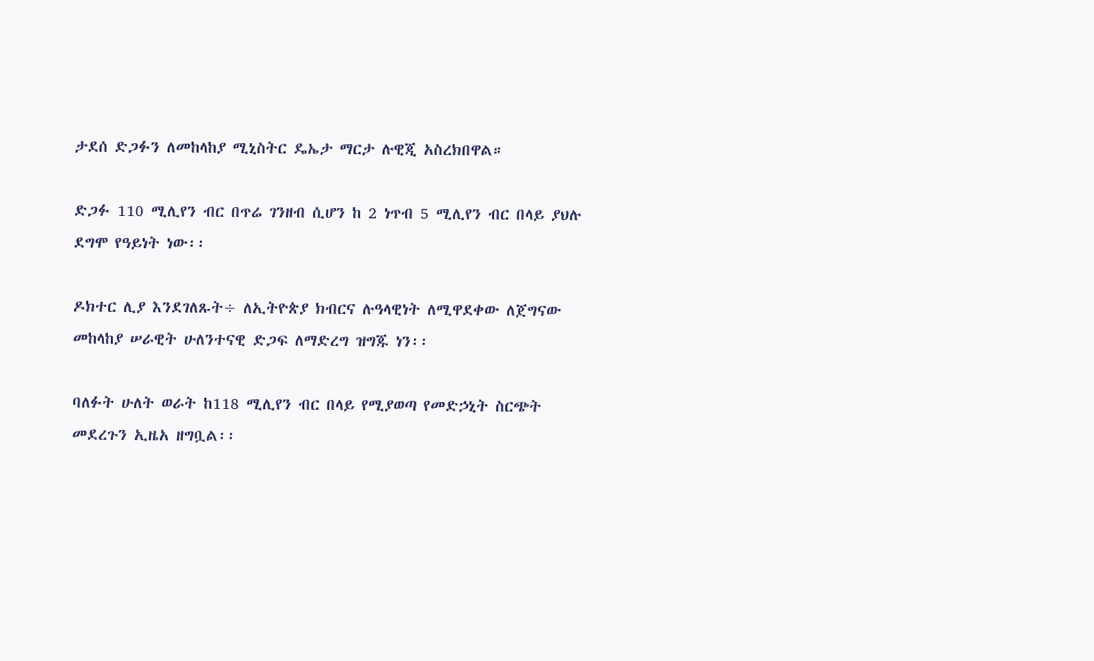ታደሰ ድጋፉን ለመከላከያ ሚኒስትር ዴኤታ ማርታ ሉዊጂ አስረክበዋል።

ድጋፉ 110 ሚሊየን ብር በጥሬ ገንዘብ ሲሆን ከ 2 ነጥብ 5 ሚሊየን ብር በላይ ያህሉ ደግሞ የዓይነት ነው፡፡

ዶክተር ሊያ እንደገለጹት÷ ለኢትዮጵያ ክብርና ሉዓላዊነት ለሚዋደቀው ለጀግናው መከላከያ ሠራዊት ሁለንተናዊ ድጋፍ ለማድረግ ዝግጁ ነን፡፡

ባለፉት ሁለት ወራት ከ118 ሚሊየን ብር በላይ የሚያወጣ የመድኃኒት ስርጭት መደረጉን ኢዜአ ዘግቧል፡፡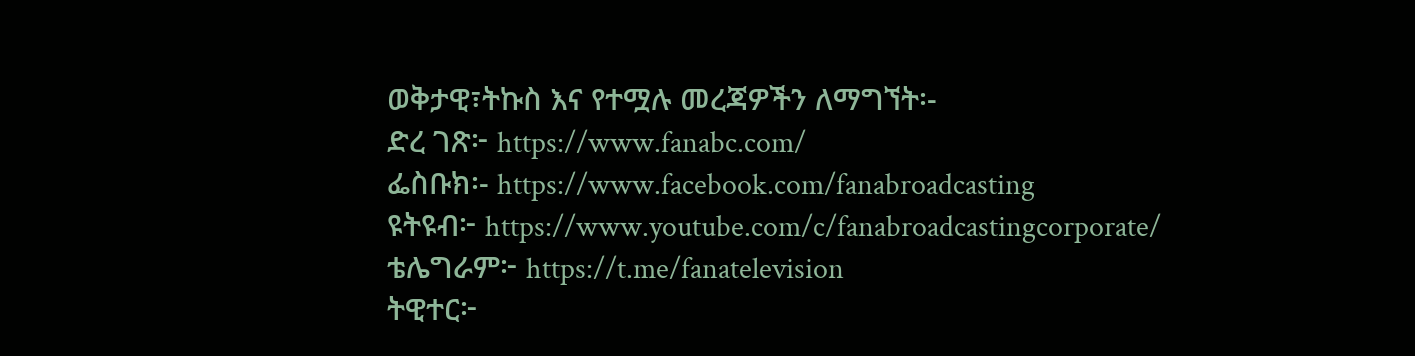ወቅታዊ፣ትኩስ እና የተሟሉ መረጃዎችን ለማግኘት፡-
ድረ ገጽ፦ https://www.fanabc.com/
ፌስቡክ፡- https://www.facebook.com/fanabroadcasting
ዩትዩብ፦ https://www.youtube.com/c/fanabroadcastingcorporate/
ቴሌግራም፦ https://t.me/fanatelevision
ትዊተር፦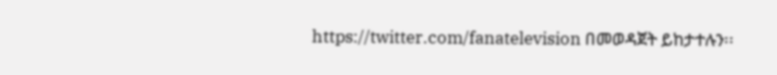https://twitter.com/fanatelevision በመወዳጀት ይከታተሉን፡፡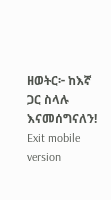ዘወትር፦ ከእኛ ጋር ስላሉ እናመሰግናለን!
Exit mobile version